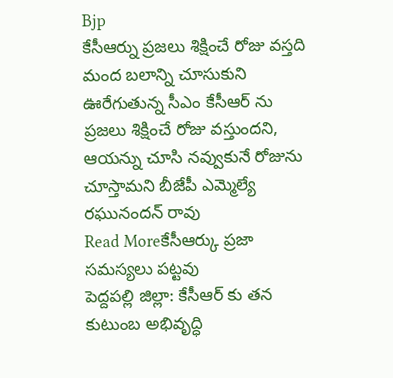Bjp
కేసీఆర్ను ప్రజలు శిక్షించే రోజు వస్తది
మంద బలాన్ని చూసుకుని ఊరేగుతున్న సీఎం కేసీఆర్ ను ప్రజలు శిక్షించే రోజు వస్తుందని, ఆయన్ను చూసి నవ్వుకునే రోజును చూస్తామని బీజేపీ ఎమ్మెల్యే రఘునందన్ రావు
Read Moreకేసీఆర్కు ప్రజా సమస్యలు పట్టవు
పెద్దపల్లి జిల్లా: కేసీఆర్ కు తన కుటుంబ అభివృద్ధి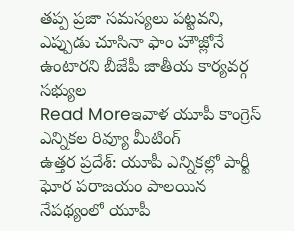తప్ప ప్రజా సమస్యలు పట్టవని, ఎప్పుడు చూసినా ఫాం హౌజ్లోనే ఉంటారని బీజేపీ జాతీయ కార్యవర్గ సభ్యుల
Read Moreఇవాళ యూపీ కాంగ్రెస్ ఎన్నికల రివ్యూ మీటింగ్
ఉత్తర ప్రదేశ్: యూపీ ఎన్నికల్లో పార్టీ ఘోర పరాజయం పాలయిన నేపథ్యంలో యూపీ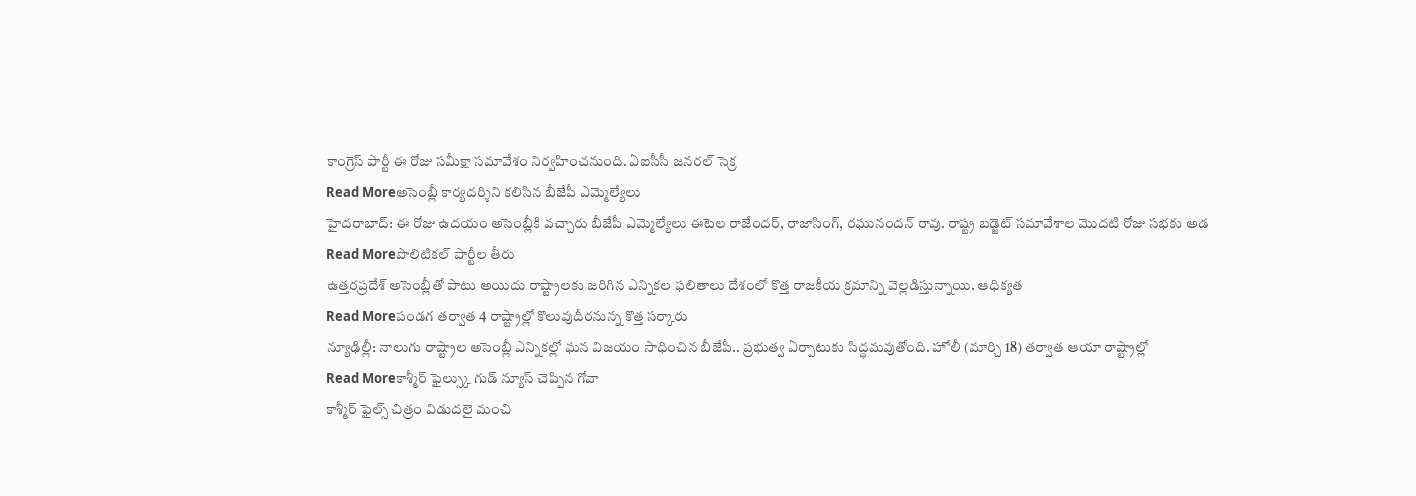కాంగ్రెస్ పార్టీ ఈ రోజు సమీక్షా సమావేశం నిర్వహించనుంది. ఏఐసీసీ జనరల్ సెక్ర
Read Moreఅసెంబ్లీ కార్యదర్శిని కలిసిన బీజేపీ ఎమ్మెల్యేలు
హైదరాబాద్: ఈ రోజు ఉదయం అసెంబ్లీకి వచ్చారు బీజేపీ ఎమ్మెల్యేలు ఈటెల రాజేందర్, రాజాసింగ్, రఘునందన్ రావు. రాష్ట్ర బడ్జెట్ సమావేశాల మొదటి రోజు సభకు అడ
Read Moreపొలిటికల్ పార్టీల తీరు
ఉత్తరప్రదేశ్ అసెంబ్లీతో పాటు అయిదు రాష్ట్రాలకు జరిగిన ఎన్నికల ఫలితాలు దేశంలో కొత్త రాజకీయ క్రమాన్ని వెల్లడిస్తున్నాయి. ఆధిక్యత
Read Moreపండగ తర్వాత 4 రాష్ట్రాల్లో కొలువుదీరనున్న కొత్త సర్కారు
న్యూఢిల్లీ: నాలుగు రాష్ట్రాల అసెంబ్లీ ఎన్నికల్లో ఘన విజయం సాధించిన బీజేపీ.. ప్రభుత్వ ఏర్పాటుకు సిద్ధమవుతోంది. హోలీ (మార్చి 18) తర్వాత ఆయా రాష్ట్రాల్లో
Read Moreకాశ్మీర్ ఫైల్స్కు గుడ్ న్యూస్ చెప్పిన గోవా
కాశ్మీర్ ఫైల్స్ చిత్రం విడుదలై మంచి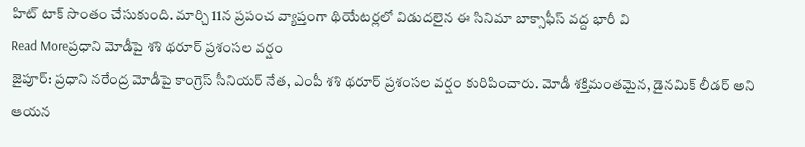హిట్ టాక్ సొంతం చేసుకుంది. మార్చి 11న ప్రపంచ వ్యాప్తంగా థియేటర్లలో విడుదలైన ఈ సినిమా బాక్సాఫీస్ వద్ద భారీ వి
Read Moreప్రధాని మోడీపై శశి థరూర్ ప్రశంసల వర్షం
జైపూర్: ప్రధాని నరేంద్ర మోడీపై కాంగ్రెస్ సీనియర్ నేత, ఎంపీ శశి థరూర్ ప్రశంసల వర్షం కురిపించారు. మోడీ శక్తిమంతమైన, డైనమిక్ లీడర్ అని ఆయన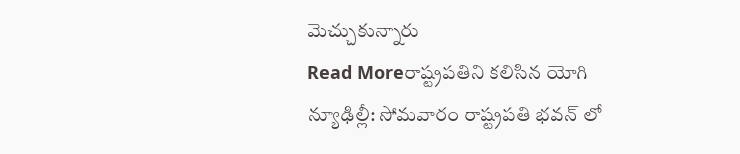మెచ్చుకున్నారు
Read Moreరాష్ట్రపతిని కలిసిన యోగి
న్యూఢిల్లీ: సోమవారం రాష్ట్రపతి భవన్ లో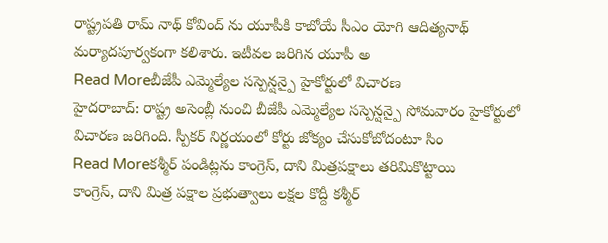రాష్ట్రపతి రామ్ నాథ్ కోవింద్ ను యూపీకి కాబోయే సీఎం యోగి ఆదిత్యనాథ్ మర్యాదపూర్వకంగా కలిశారు. ఇటీవల జరిగిన యూపీ అ
Read Moreబీజేపీ ఎమ్మెల్యేల సస్పెన్షన్పై హైకోర్టులో విచారణ
హైదరాబాద్: రాష్ట్ర అసెంబ్లీ నుంచి బీజేపీ ఎమ్మెల్యేల సస్పెన్షన్పై సోమవారం హైకోర్టులో విచారణ జరిగింది. స్పీకర్ నిర్ణయంలో కోర్టు జోక్యం చేసుకోబోదంటూ సిం
Read Moreకశ్మీర్ పండిట్లను కాంగ్రెస్, దాని మిత్రపక్షాలు తరిమికొట్టాయి
కాంగ్రెస్, దాని మిత్ర పక్షాల ప్రభుత్వాలు లక్షల కొద్దీ కశ్మీర్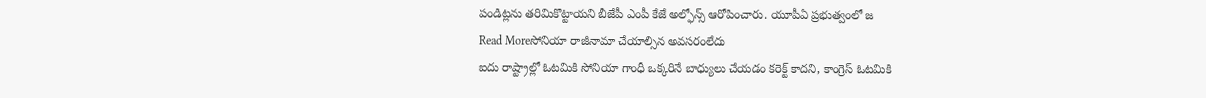పండిట్లను తరిమికొట్టాయని బీజేపీ ఎంపీ కేజే అల్ఫోన్స్ ఆరోపించారు. యూపీఏ ప్రభుత్వంలో జ
Read Moreసోనియా రాజీనామా చేయాల్సిన అవసరంలేదు
ఐదు రాష్ట్రాల్లో ఓటమికి సోనియా గాంధీ ఒక్కరినే బాధ్యులు చేయడం కరెక్ట్ కాదని, కాంగ్రెస్ ఓటమికి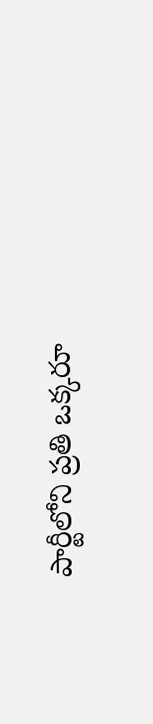పార్టీలోని ప్రతి ఒక్కరూ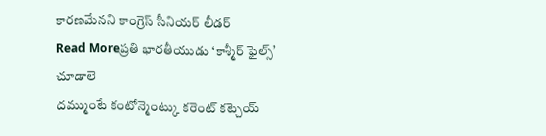కారణమేనని కాంగ్రెస్ సీనియర్ లీడర్
Read Moreప్రతి భారతీయుడు ‘కాశ్మీర్ ఫైల్స్’ చూడాలె
దమ్ముంటే కంటోన్మెంట్కు కరెంట్ కట్చెయ్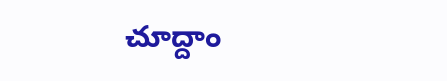చూద్దాం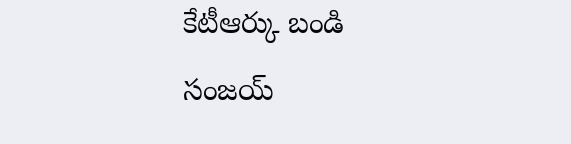కేటీఆర్కు బండి సంజయ్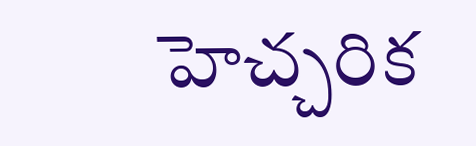హెచ్చరిక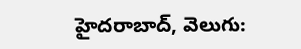హైదరాబాద్, వెలుగు: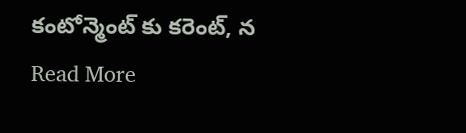కంటోన్మెంట్ కు కరెంట్, న
Read More